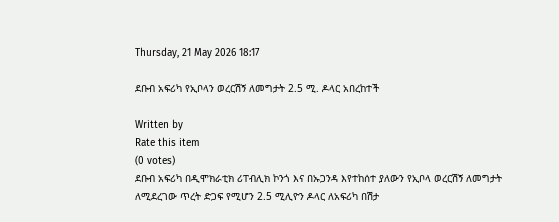Thursday, 21 May 2026 18:17

ደቡብ አፍሪካ የኢቦላን ወረርሽኝ ለመግታት 2.5 ሚ. ዶላር አበረከተች

Written by
Rate this item
(0 votes)
ደቡብ አፍሪካ በዲሞክራቲክ ሪፐብሊክ ኮንጎ እና በኡጋንዳ እየተከሰተ ያለውን የኢቦላ ወረርሽኝ ለመግታት ለሚደረገው ጥረት ድጋፍ የሚሆን 2.5 ሚሊዮን ዶላር ለአፍሪካ በሽታ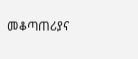መቆጣጠሪያና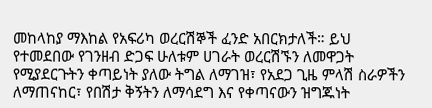መከላከያ ማእከል የአፍሪካ ወረርሽኞች ፈንድ አበርክታለች። ይህ የተመደበው የገንዘብ ድጋፍ ሁለቱም ሀገራት ወረርሽኙን ለመዋጋት የሚያደርጉትን ቀጣይነት ያለው ትግል ለማገዝ፣ የአደጋ ጊዜ ምላሽ ስራዎችን ለማጠናከር፣ የበሽታ ቅኝትን ለማሳደግ እና የቀጣናውን ዝግጁነት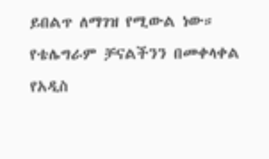ይበልጥ ለማገዝ የሚውል ነው።
የቴሌግራም ቻናልችንን በመቀላቀል የአዲስ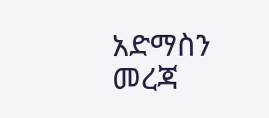አድማስን መረጃ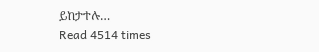ይከታተሉ…
Read 4514 times